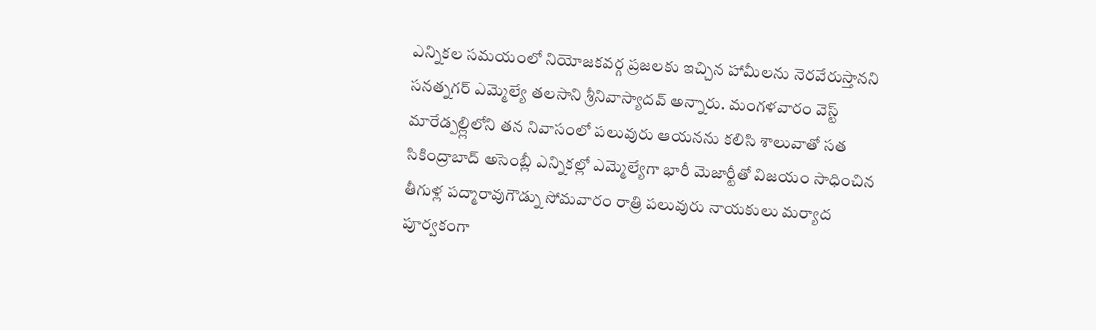ఎన్నికల సమయంలో నియోజకవర్గ ప్రజలకు ఇచ్చిన హామీలను నెరవేరుస్తానని సనత్నగర్ ఎమ్మెల్యే తలసాని శ్రీనివాస్యాదవ్ అన్నారు. మంగళవారం వెస్ట్ మారేడ్పల్ల్లిలోని తన నివాసంలో పలువురు ఆయనను కలిసి శాలువాతో సత
సికింద్రాబాద్ అసెంబ్లీ ఎన్నికల్లో ఎమ్మెల్యేగా భారీ మెజార్టీతో విజయం సాధించిన తీగుళ్ల పద్మారావుగౌడ్ను సోమవారం రాత్రి పలువురు నాయకులు మర్యాద పూర్వకంగా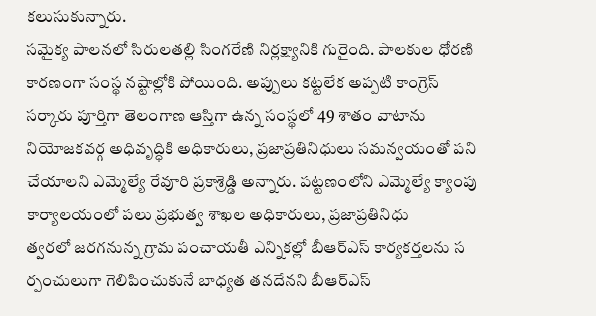కలుసుకున్నారు.
సమైక్య పాలనలో సిరులతల్లి సింగరేణి నిర్లక్ష్యానికి గురైంది. పాలకుల ధోరణి కారణంగా సంస్థ నష్టాల్లోకి పోయింది. అప్పులు కట్టలేక అప్పటి కాంగ్రెస్ సర్కారు పూర్తిగా తెలంగాణ ఆస్తిగా ఉన్న సంస్థలో 49 శాతం వాటాను
నియోజకవర్గ అధివృద్ధికి అధికారులు, ప్రజాప్రతినిధులు సమన్వయంతో పని చేయాలని ఎమ్మెల్యే రేవూరి ప్రకాశ్రెడ్డి అన్నారు. పట్టణంలోని ఎమ్మెల్యే క్యాంపు కార్యాలయంలో పలు ప్రభుత్వ శాఖల అధికారులు, ప్రజాప్రతినిధు
త్వరలో జరగనున్న గ్రామ పంచాయతీ ఎన్నికల్లో బీఆర్ఎస్ కార్యకర్తలను స ర్పంచులుగా గెలిపించుకునే బాధ్యత తనదేనని బీఆర్ఎస్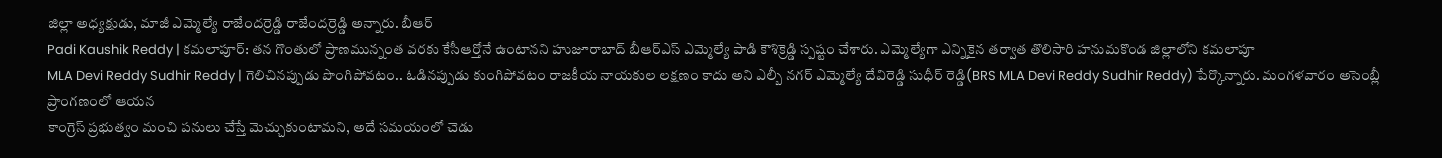జిల్లా అధ్యక్షుడు, మాజీ ఎమ్మెల్యే రాజేందర్రెడ్డి రాజేందర్రెడ్డి అన్నారు. బీఆర్
Padi Kaushik Reddy | కమలాపూర్: తన గొంతులో ప్రాణమున్నంత వరకు కేసీఆర్తోనే ఉంటానని హుజూరాబాద్ బీఆర్ఎస్ ఎమ్మెల్యే పాడి కౌశిక్రెడ్డి స్పష్టం చేశారు. ఎమ్మెల్యేగా ఎన్నికైన తర్వాత తొలిసారి హనుమకొండ జిల్లాలోని కమలాపూ
MLA Devi Reddy Sudhir Reddy | గెలిచినప్పుడు పొంగిపోవటం.. ఓడినప్పుడు కుంగిపోవటం రాజకీయ నాయకుల లక్షణం కాదు అని ఎల్బీ నగర్ ఎమ్మెల్యే దేవిరెడ్డి సుధీర్ రెడ్డి(BRS MLA Devi Reddy Sudhir Reddy) పేర్కొన్నారు. మంగళవారం అసెంబ్లీ ప్రాంగణంలో ఆయన
కాంగ్రెస్ ప్రభుత్వం మంచి పనులు చేస్తే మెచ్చుకుంటామని, అదే సమయంలో చెడు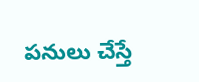పనులు చేస్తే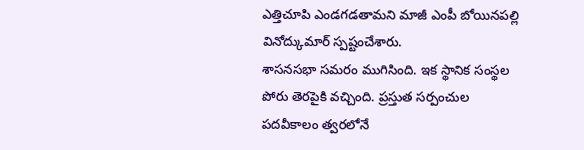ఎత్తిచూపి ఎండగడతామని మాజీ ఎంపీ బోయినపల్లి వినోద్కుమార్ స్పష్టంచేశారు.
శాసనసభా సమరం ముగిసింది. ఇక స్థానిక సంస్థల పోరు తెరపైకి వచ్చింది. ప్రస్తుత సర్పంచుల పదవీకాలం త్వరలోనే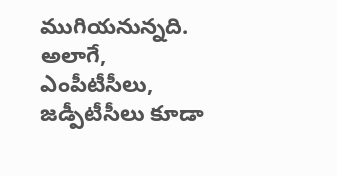ముగియనున్నది. అలాగే, ఎంపీటీసీలు, జడ్పీటీసీలు కూడా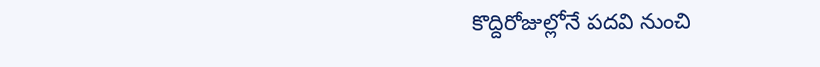కొద్దిరోజుల్లోనే పదవి నుంచి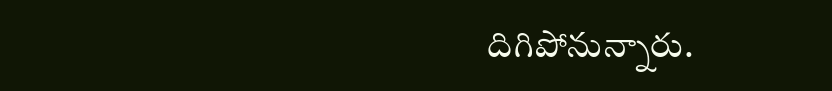దిగిపోనున్నారు.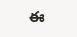ఈ